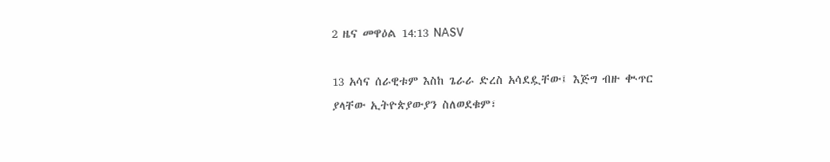2 ዜና መዋዕል 14:13 NASV

13 አሳና ሰራዊቱም እስከ ጌራራ ድረስ አሳደዷቸው፤ እጅግ ብዙ ቊጥር ያላቸው ኢትዮጵያውያን ስለወደቁም፣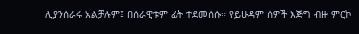ሊያንሰራሩ አልቻሉም፤ በሰራዊቱም ፊት ተደመሰሱ። የይሁዳም ሰዎች እጅግ ብዙ ምርኮ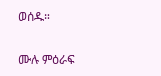ወሰዱ።

ሙሉ ምዕራፍ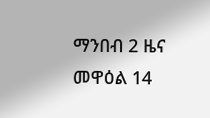ማንበብ 2 ዜና መዋዕል 14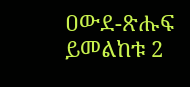ዐውደ-ጽሑፍ ይመልከቱ 2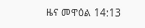ዜና መዋዕል 14:13